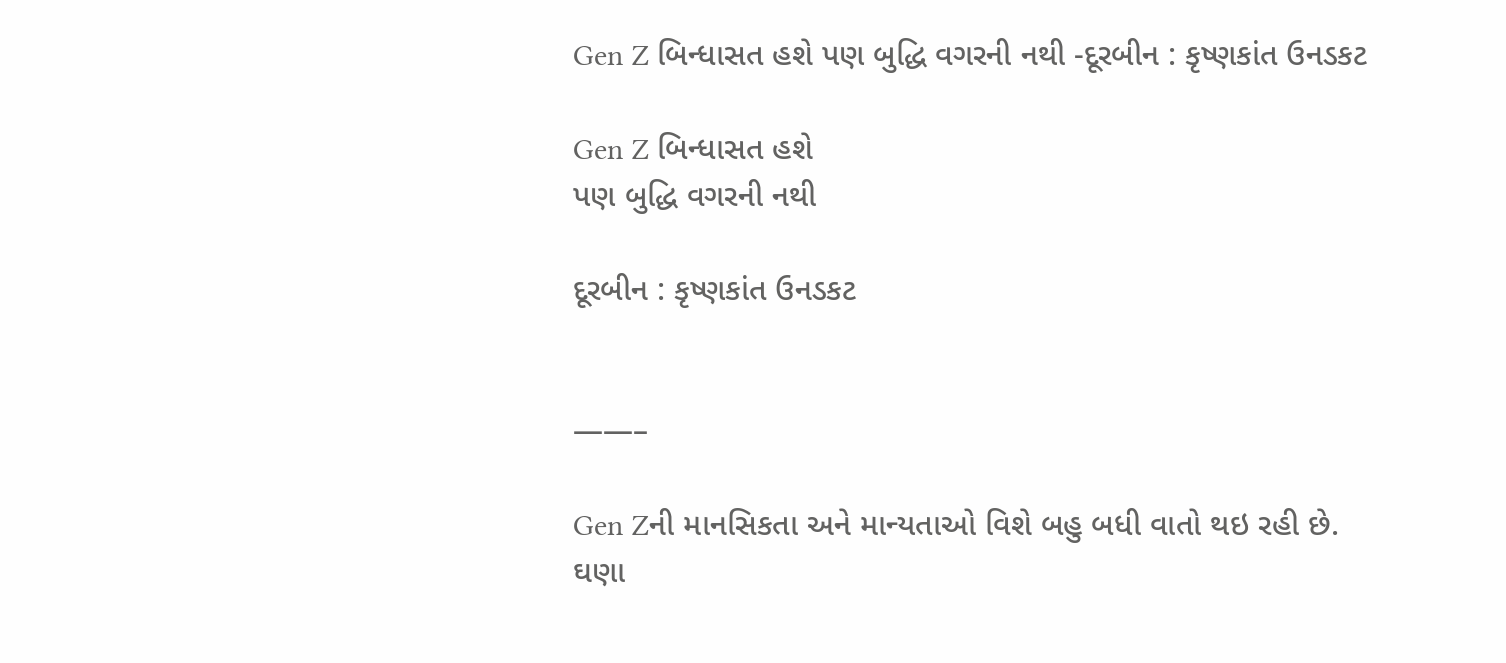Gen Z બિન્ધાસત હશે પણ બુદ્ધિ વગરની નથી -દૂરબીન : કૃષ્ણકાંત ઉનડકટ

Gen Z બિન્ધાસત હશે
પણ બુદ્ધિ વગરની નથી

દૂરબીન : કૃષ્ણકાંત ઉનડકટ


——–

Gen Zની માનસિકતા અને માન્યતાઓ વિશે બહુ બધી વાતો થઇ રહી છે.
ઘણા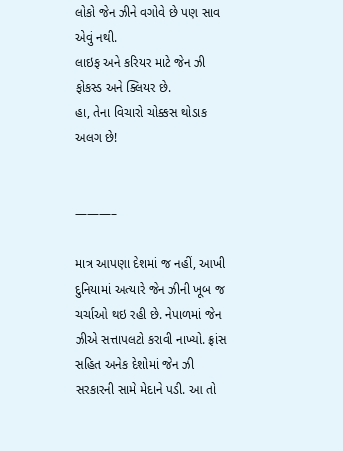લોકો જેન ઝીને વગોવે છે પણ સાવ એવું નથી.
લાઇફ અને કરિયર માટે જેન ઝી ફોકસ્ડ અને ક્લિયર છે.
હા, તેના વિચારો ચોક્કસ થોડાક અલગ છે!


———–

માત્ર આપણા દેશમાં જ નહીં, આખી દુનિયામાં અત્યારે જેન ઝીની ખૂબ જ ચર્ચાઓ થઇ રહી છે. નેપાળમાં જેન ઝીએ સત્તાપલટો કરાવી નાખ્યો. ફ્રાંસ સહિત અનેક દેશોમાં જેન ઝી સરકારની સામે મેદાને પડી. આ તો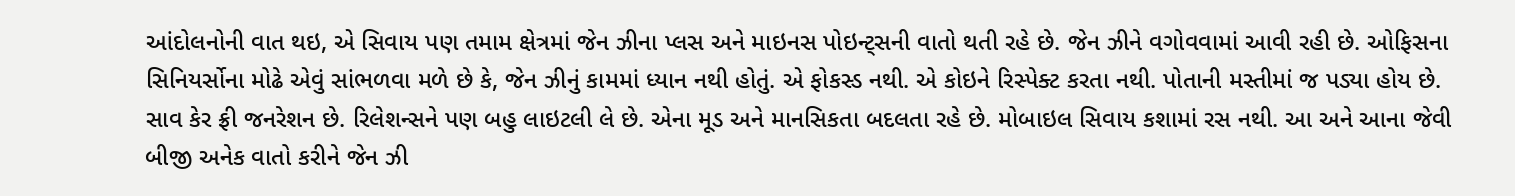આંદોલનોની વાત થઇ, એ સિવાય પણ તમામ ક્ષેત્રમાં જેન ઝીના પ્લસ અને માઇનસ પોઇન્ટ્સની વાતો થતી રહે છે. જેન ઝીને વગોવવામાં આવી રહી છે. ઓફિસના સિનિયર્સોના મોઢે એવું સાંભળવા મળે છે કે, જેન ઝીનું કામમાં ધ્યાન નથી હોતું. એ ફોકસ્ડ નથી. એ કોઇને રિસ્પેક્ટ કરતા નથી. પોતાની મસ્તીમાં જ પડ્યા હોય છે. સાવ કેર ફ્રી જનરેશન છે. રિલેશન્સને પણ બહુ લાઇટલી લે છે. એના મૂડ અને માનસિકતા બદલતા રહે છે. મોબાઇલ સિવાય કશામાં રસ નથી. આ અને આના જેવી બીજી અનેક વાતો કરીને જેન ઝી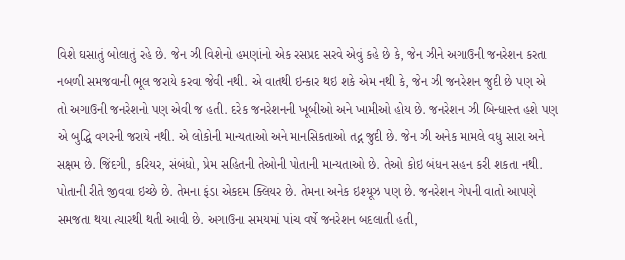વિશે ઘસાતું બોલાતું રહે છે. જેન ઝી વિશેનો હમણાંનો એક રસપ્રદ સરવે એવું કહે છે કે, જેન ઝીને અગાઉની જનરેશન કરતા નબળી સમજવાની ભૂલ જરાયે કરવા જેવી નથી. એ વાતથી ઇન્કાર થઇ શકે એમ નથી કે, જેન ઝી જનરેશન જુદી છે પણ એ તો અગાઉની જનરેશનો પણ એવી જ હતી. દરેક જનરેશનની ખૂબીઓ અને ખામીઓ હોય છે. જનરેશન ઝી બિન્ધાસ્ત હશે પણ એ બુદ્ધિ વગરની જરાયે નથી. એ લોકોની માન્યતાઓ અને માનસિકતાઓ તદ્ન જુદી છે. જેન ઝી અનેક મામલે વધુ સારા અને સક્ષમ છે. જિંદગી, કરિયર, સંબંધો, પ્રેમ સહિતની તેઓની પોતાની માન્યતાઓ છે. તેઓ કોઇ બંધન સહન કરી શકતા નથી. પોતાની રીતે જીવવા ઇચ્છે છે. તેમના ફંડા એકદમ ક્લિયર છે. તેમના અનેક ઇશ્યૂઝ પણ છે. જનરેશન ગેપની વાતો આપણે સમજતા થયા ત્યારથી થતી આવી છે. અગાઉના સમયમાં પાંચ વર્ષે જનરેશન બદલાતી હતી,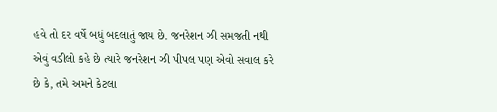હવે તો દર વર્ષે બધું બદલાતું જાય છે. જનરેશન ઝી સમજતી નથી એવું વડીલો કહે છે ત્યારે જનરેશન ઝી પીપલ પણ એવો સવાલ કરે છે કે, તમે અમને કેટલા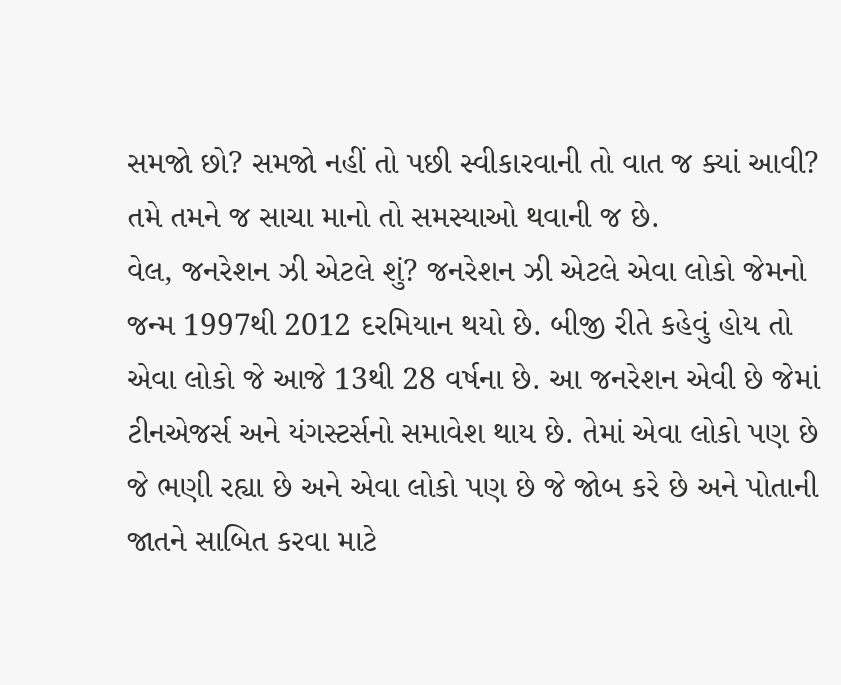સમજો છો? સમજો નહીં તો પછી સ્વીકારવાની તો વાત જ ક્યાં આવી? તમે તમને જ સાચા માનો તો સમસ્યાઓ થવાની જ છે.
વેલ, જનરેશન ઝી એટલે શું? જનરેશન ઝી એટલે એવા લોકો જેમનો જન્મ 1997થી 2012 દરમિયાન થયો છે. બીજી રીતે કહેવું હોય તો એવા લોકો જે આજે 13થી 28 વર્ષના છે. આ જનરેશન એવી છે જેમાં ટીનએજર્સ અને યંગસ્ટર્સનો સમાવેશ થાય છે. તેમાં એવા લોકો પણ છે જે ભણી રહ્યા છે અને એવા લોકો પણ છે જે જોબ કરે છે અને પોતાની જાતને સાબિત કરવા માટે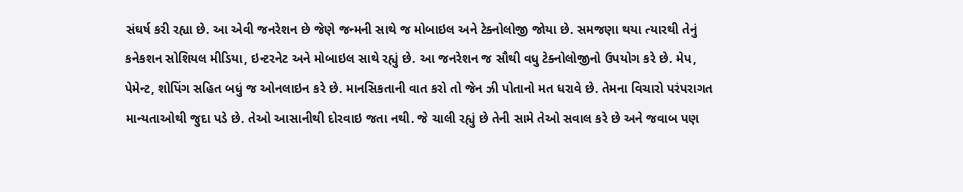સંઘર્ષ કરી રહ્યા છે. આ એવી જનરેશન છે જેણે જન્મની સાથે જ મોબાઇલ અને ટેક્નોલોજી જોયા છે. સમજણા થયા ત્યારથી તેનું કનેકશન સોશિયલ મીડિયા, ઇન્ટરનેટ અને મોબાઇલ સાથે રહ્યું છે. આ જનરેશન જ સૌથી વધુ ટેક્નોલોજીનો ઉપયોગ કરે છે. મેપ, પેમેન્ટ, શોપિંગ સહિત બધું જ ઓનલાઇન કરે છે. માનસિકતાની વાત કરો તો જેન ઝી પોતાનો મત ધરાવે છે. તેમના વિચારો પરંપરાગત માન્યતાઓથી જુદા પડે છે. તેઓ આસાનીથી દોરવાઇ જતા નથી. જે ચાલી રહ્યું છે તેની સામે તેઓ સવાલ કરે છે અને જવાબ પણ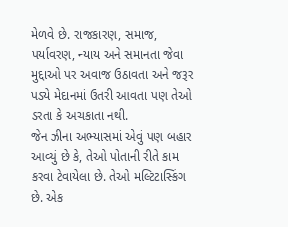મેળવે છે. રાજકારણ, સમાજ, પર્યાવરણ, ન્યાય અને સમાનતા જેવા મુદ્દાઓ પર અવાજ ઉઠાવતા અને જરૂર પડ્યે મેદાનમાં ઉતરી આવતા પણ તેઓ ડરતા કે અચકાતા નથી.
જેન ઝીના અભ્યાસમાં એવું પણ બહાર આવ્યું છે કે, તેઓ પોતાની રીતે કામ કરવા ટેવાયેલા છે. તેઓ મલ્ટિટાસ્કિંગ છે. એક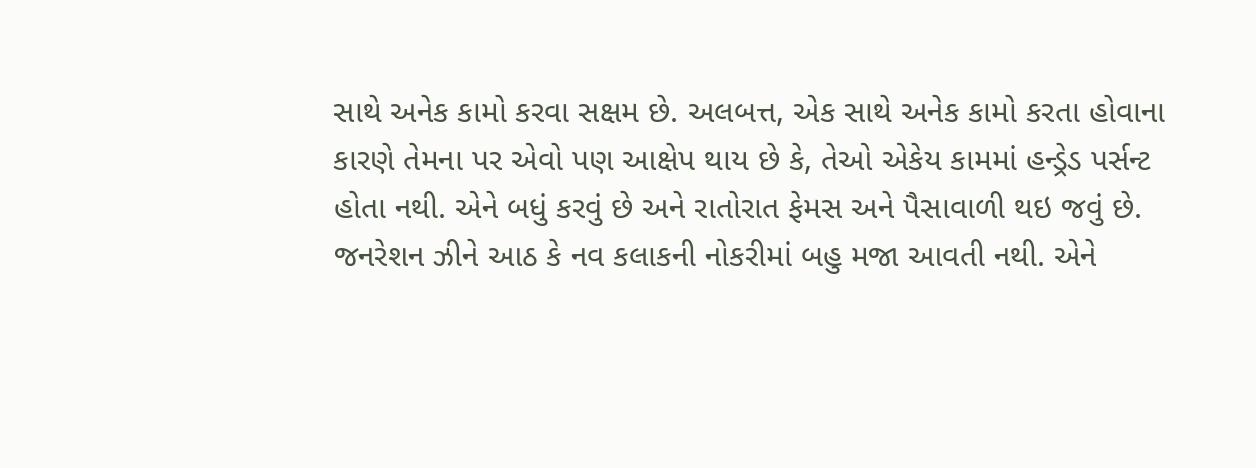સાથે અનેક કામો કરવા સક્ષમ છે. અલબત્ત, એક સાથે અનેક કામો કરતા હોવાના કારણે તેમના પર એવો પણ આક્ષેપ થાય છે કે, તેઓ એકેય કામમાં હન્ડ્રેડ પર્સન્ટ હોતા નથી. એને બધું કરવું છે અને રાતોરાત ફેમસ અને પૈસાવાળી થઇ જવું છે. જનરેશન ઝીને આઠ કે નવ કલાકની નોકરીમાં બહુ મજા આવતી નથી. એને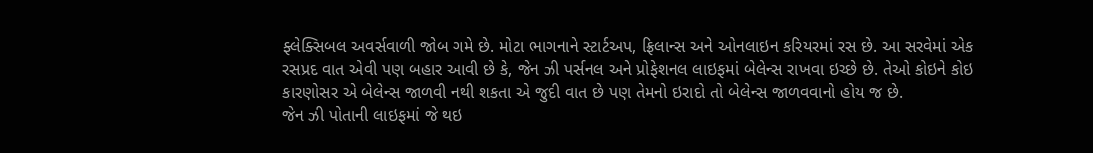ફ્લેક્સિબલ અવર્સવાળી જોબ ગમે છે. મોટા ભાગનાને સ્ટાર્ટઅપ, ફ્રિલાન્સ અને ઓનલાઇન કરિયરમાં રસ છે. આ સરવેમાં એક રસપ્રદ વાત એવી પણ બહાર આવી છે કે, જેન ઝી પર્સનલ અને પ્રોફેશનલ લાઇફમાં બેલેન્સ રાખવા ઇચ્છે છે. તેઓ કોઇને કોઇ કારણોસર એ બેલેન્સ જાળવી નથી શકતા એ જુદી વાત છે પણ તેમનો ઇરાદો તો બેલેન્સ જાળવવાનો હોય જ છે.
જેન ઝી પોતાની લાઇફમાં જે થઇ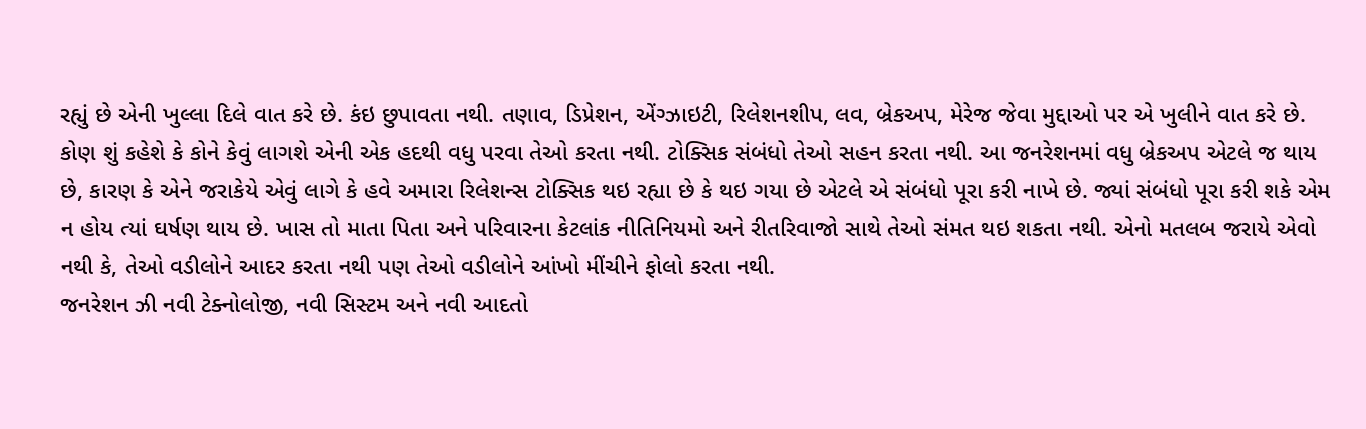રહ્યું છે એની ખુલ્લા દિલે વાત કરે છે. કંઇ છુપાવતા નથી. તણાવ, ડિપ્રેશન, એંગ્ઝાઇટી, રિલેશનશીપ, લવ, બ્રેકઅપ, મેરેજ જેવા મુદ્દાઓ પર એ ખુલીને વાત કરે છે. કોણ શું કહેશે કે કોને કેવું લાગશે એની એક હદથી વધુ પરવા તેઓ કરતા નથી. ટોક્સિક સંબંધો તેઓ સહન કરતા નથી. આ જનરેશનમાં વધુ બ્રેકઅપ એટલે જ થાય છે, કારણ કે એને જરાકેયે એવું લાગે કે હવે અમારા રિલેશન્સ ટોક્સિક થઇ રહ્યા છે કે થઇ ગયા છે એટલે એ સંબંધો પૂરા કરી નાખે છે. જ્યાં સંબંધો પૂરા કરી શકે એમ ન હોય ત્યાં ઘર્ષણ થાય છે. ખાસ તો માતા પિતા અને પરિવારના કેટલાંક નીતિનિયમો અને રીતરિવાજો સાથે તેઓ સંમત થઇ શકતા નથી. એનો મતલબ જરાયે એવો નથી કે, તેઓ વડીલોને આદર કરતા નથી પણ તેઓ વડીલોને આંખો મીંચીને ફોલો કરતા નથી.
જનરેશન ઝી નવી ટેક્નોલોજી, નવી સિસ્ટમ અને નવી આદતો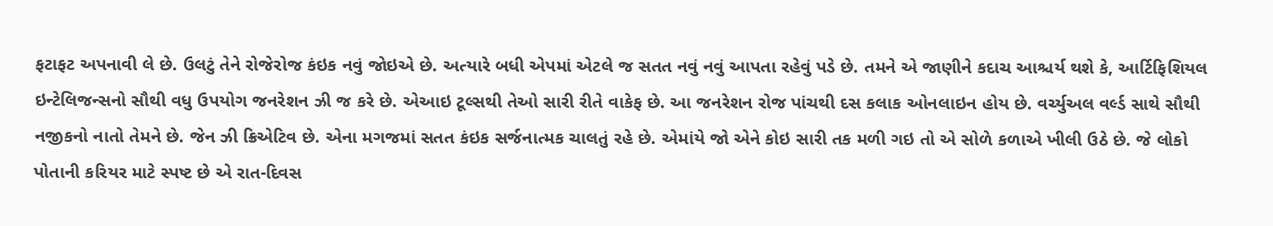ફટાફટ અપનાવી લે છે. ઉલટું તેને રોજેરોજ કંઇક નવું જોઇએ છે. અત્યારે બધી એપમાં એટલે જ સતત નવું નવું આપતા રહેવું પડે છે. તમને એ જાણીને કદાચ આશ્ચર્ય થશે કે, આર્ટિફિશિયલ ઇન્ટેલિજન્સનો સૌથી વધુ ઉપયોગ જનરેશન ઝી જ કરે છે. એઆઇ ટૂલ્સથી તેઓ સારી રીતે વાકેફ છે. આ જનરેશન રોજ પાંચથી દસ કલાક ઓનલાઇન હોય છે. વર્ચ્યુઅલ વર્લ્ડ સાથે સૌથી નજીકનો નાતો તેમને છે. જેન ઝી ક્રિએટિવ છે. એના મગજમાં સતત કંઇક સર્જનાત્મક ચાલતું રહે છે. એમાંયે જો એને કોઇ સારી તક મળી ગઇ તો એ સોળે કળાએ ખીલી ઉઠે છે. જે લોકો પોતાની કરિયર માટે સ્પષ્ટ છે એ રાત-દિવસ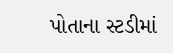પોતાના સ્ટડીમાં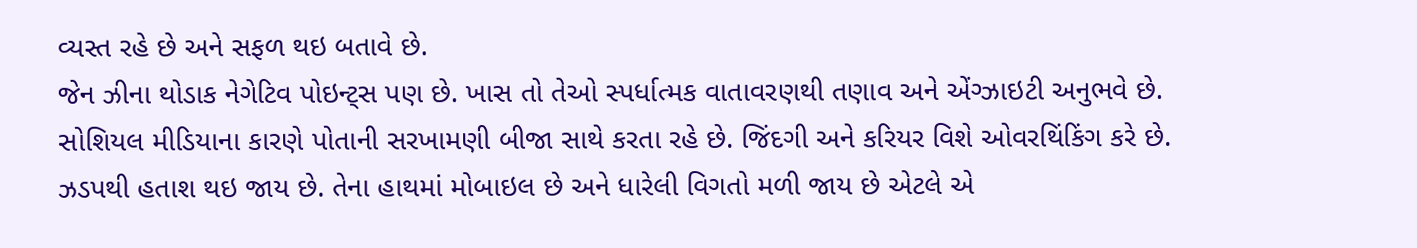વ્યસ્ત રહે છે અને સફળ થઇ બતાવે છે.
જેન ઝીના થોડાક નેગેટિવ પોઇન્ટ્સ પણ છે. ખાસ તો તેઓ સ્પર્ધાત્મક વાતાવરણથી તણાવ અને એંગ્ઝાઇટી અનુભવે છે. સોશિયલ મીડિયાના કારણે પોતાની સરખામણી બીજા સાથે કરતા રહે છે. જિંદગી અને કરિયર વિશે ઓવરથિંકિંગ કરે છે. ઝડપથી હતાશ થઇ જાય છે. તેના હાથમાં મોબાઇલ છે અને ધારેલી વિગતો મળી જાય છે એટલે એ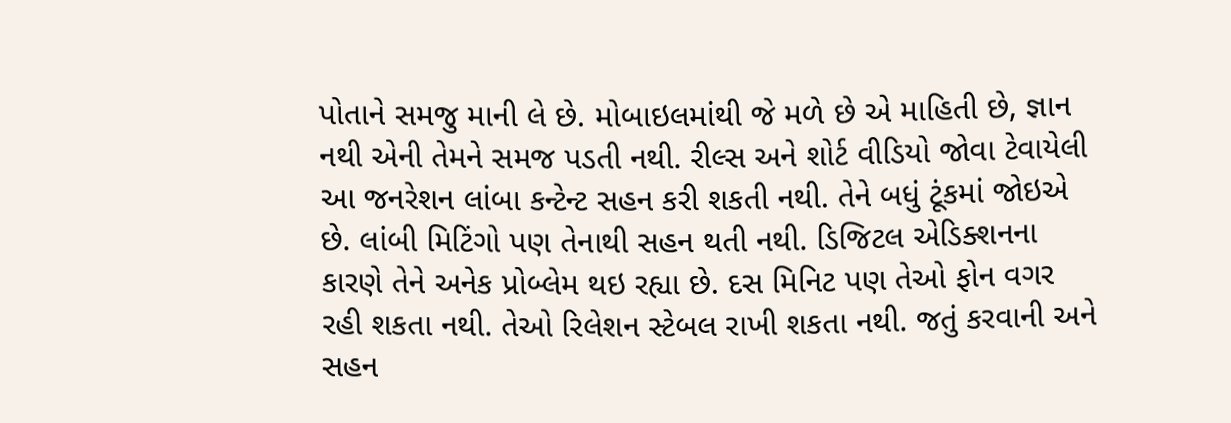પોતાને સમજુ માની લે છે. મોબાઇલમાંથી જે મળે છે એ માહિતી છે, જ્ઞાન નથી એની તેમને સમજ પડતી નથી. રીલ્સ અને શોર્ટ વીડિયો જોવા ટેવાયેલી આ જનરેશન લાંબા કન્ટેન્ટ સહન કરી શકતી નથી. તેને બધું ટૂંકમાં જોઇએ છે. લાંબી મિટિંગો પણ તેનાથી સહન થતી નથી. ડિજિટલ એડિક્શનના કારણે તેને અનેક પ્રોબ્લેમ થઇ રહ્યા છે. દસ મિનિટ પણ તેઓ ફોન વગર રહી શકતા નથી. તેઓ રિલેશન સ્ટેબલ રાખી શકતા નથી. જતું કરવાની અને સહન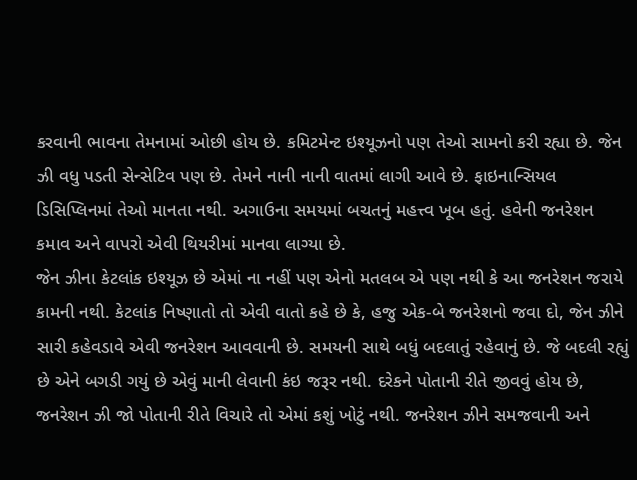કરવાની ભાવના તેમનામાં ઓછી હોય છે. કમિટમેન્ટ ઇશ્યૂઝનો પણ તેઓ સામનો કરી રહ્યા છે. જેન ઝી વધુ પડતી સેન્સેટિવ પણ છે. તેમને નાની નાની વાતમાં લાગી આવે છે. ફાઇનાન્સિયલ ડિસિપ્લિનમાં તેઓ માનતા નથી. અગાઉના સમયમાં બચતનું મહત્ત્વ ખૂબ હતું. હવેની જનરેશન કમાવ અને વાપરો એવી થિયરીમાં માનવા લાગ્યા છે.
જેન ઝીના કેટલાંક ઇશ્યૂઝ છે એમાં ના નહીં પણ એનો મતલબ એ પણ નથી કે આ જનરેશન જરાયે કામની નથી. કેટલાંક નિષ્ણાતો તો એવી વાતો કહે છે કે, હજુ એક-બે જનરેશનો જવા દો, જેન ઝીને સારી કહેવડાવે એવી જનરેશન આવવાની છે. સમયની સાથે બધું બદલાતું રહેવાનું છે. જે બદલી રહ્યું છે એને બગડી ગયું છે એવું માની લેવાની કંઇ જરૂર નથી. દરેકને પોતાની રીતે જીવવું હોય છે, જનરેશન ઝી જો પોતાની રીતે વિચારે તો એમાં કશું ખોટું નથી. જનરેશન ઝીને સમજવાની અને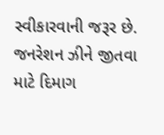સ્વીકારવાની જરૂર છે. જનરેશન ઝીને જીતવા માટે દિમાગ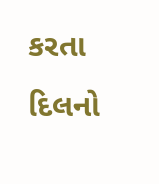કરતા દિલનો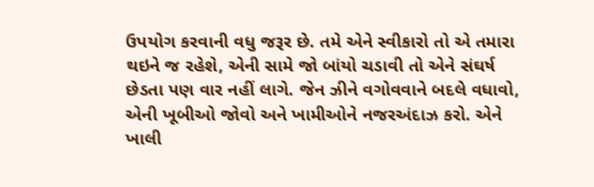ઉપયોગ કરવાની વધુ જરૂર છે. તમે એને સ્વીકારો તો એ તમારા થઇને જ રહેશે, એની સામે જો બાંયો ચડાવી તો એને સંઘર્ષ છેડતા પણ વાર નહીં લાગે. જેન ઝીને વગોવવાને બદલે વધાવો, એની ખૂબીઓ જોવો અને ખામીઓને નજરઅંદાઝ કરો. એને ખાલી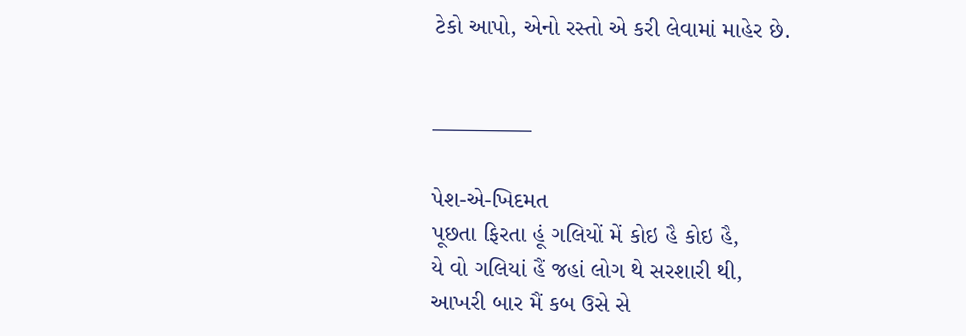ટેકો આપો, એનો રસ્તો એ કરી લેવામાં માહેર છે.


————–

પેશ-એ-ખિદમત
પૂછતા ફિરતા હૂં ગલિયોં મેં કોઇ હૈ કોઇ હૈ,
યે વો ગલિયાં હૈં જહાં લોગ થે સરશારી થી,
આખરી બાર મૈં કબ ઉસે સે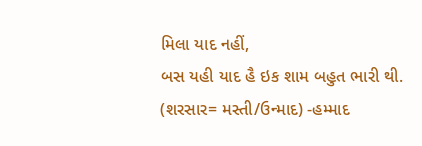મિલા યાદ નહીં,
બસ યહી યાદ હૈ ઇક શામ બહુત ભારી થી.
(શરસાર= મસ્તી/ઉન્માદ) -હમ્માદ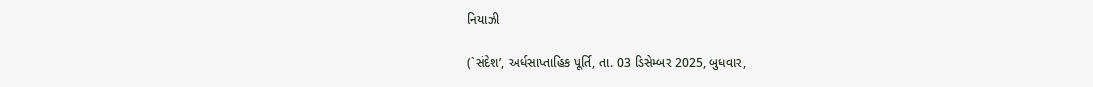નિયાઝી

(`સંદેશ’, અર્ધસાપ્તાહિક પૂર્તિ, તા. 03 ડિસેમ્બર 2025, બુધવાર,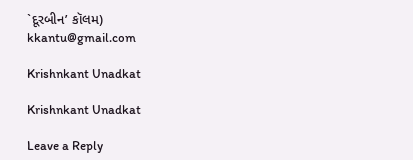`દૂરબીન’ કૉલમ)
kkantu@gmail.com

Krishnkant Unadkat

Krishnkant Unadkat

Leave a Reply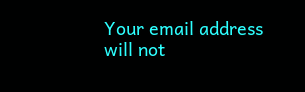Your email address will not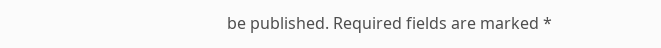be published. Required fields are marked *